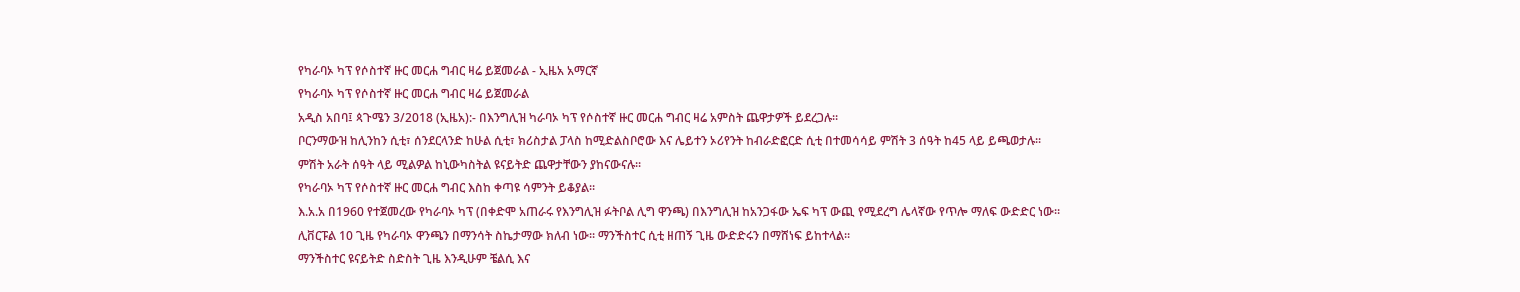የካራባኦ ካፕ የሶስተኛ ዙር መርሐ ግብር ዛሬ ይጀመራል - ኢዜአ አማርኛ
የካራባኦ ካፕ የሶስተኛ ዙር መርሐ ግብር ዛሬ ይጀመራል
አዲስ አበባ፤ ጳጉሜን 3/2018 (ኢዜአ):- በእንግሊዝ ካራባኦ ካፕ የሶስተኛ ዙር መርሐ ግብር ዛሬ አምስት ጨዋታዎች ይደረጋሉ።
ቦርንማውዝ ከሊንከን ሲቲ፣ ሰንደርላንድ ከሁል ሲቲ፣ ክሪስታል ፓላስ ከሚድልስቦሮው እና ሌይተን ኦሪየንት ከብራድፎርድ ሲቲ በተመሳሳይ ምሽት 3 ሰዓት ከ45 ላይ ይጫወታሉ።
ምሽት አራት ሰዓት ላይ ሚልዎል ከኒውካስትል ዩናይትድ ጨዋታቸውን ያከናውናሉ።
የካራባኦ ካፕ የሶስተኛ ዙር መርሐ ግብር እስከ ቀጣዩ ሳምንት ይቆያል።
እ.አ.አ በ1960 የተጀመረው የካራባኦ ካፕ (በቀድሞ አጠራሩ የእንግሊዝ ፉትቦል ሊግ ዋንጫ) በእንግሊዝ ከአንጋፋው ኤፍ ካፕ ውጪ የሚደረግ ሌላኛው የጥሎ ማለፍ ውድድር ነው።
ሊቨርፑል 10 ጊዜ የካራባኦ ዋንጫን በማንሳት ስኬታማው ክለብ ነው። ማንችስተር ሲቲ ዘጠኝ ጊዜ ውድድሩን በማሸነፍ ይከተላል።
ማንችስተር ዩናይትድ ስድስት ጊዜ እንዲሁም ቼልሲ እና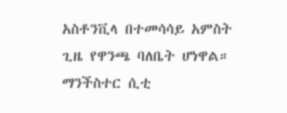አስቶንቪላ በተመሳሳይ አምስት ጊዜ የዋንጫ ባለቤት ሆነዋል።
ማንችስተር ሲቲ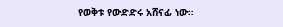የወቅቱ የውድድሩ አሸናፊ ነው።